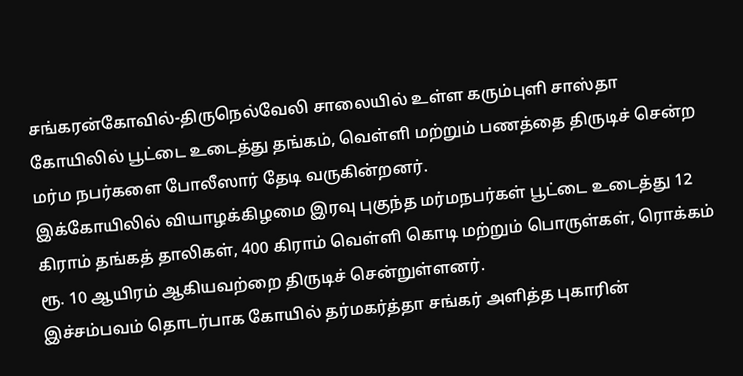சங்கரன்கோவில்-திருநெல்வேலி சாலையில் உள்ள கரும்புளி சாஸ்தா கோயிலில் பூட்டை உடைத்து தங்கம், வெள்ளி மற்றும் பணத்தை திருடிச் சென்ற மர்ம நபர்களை போலீஸார் தேடி வருகின்றனர்.
இக்கோயிலில் வியாழக்கிழமை இரவு புகுந்த மர்மநபர்கள் பூட்டை உடைத்து 12 கிராம் தங்கத் தாலிகள், 400 கிராம் வெள்ளி கொடி மற்றும் பொருள்கள், ரொக்கம் ரூ. 10 ஆயிரம் ஆகியவற்றை திருடிச் சென்றுள்ளனர்.
இச்சம்பவம் தொடர்பாக கோயில் தர்மகர்த்தா சங்கர் அளித்த புகாரின்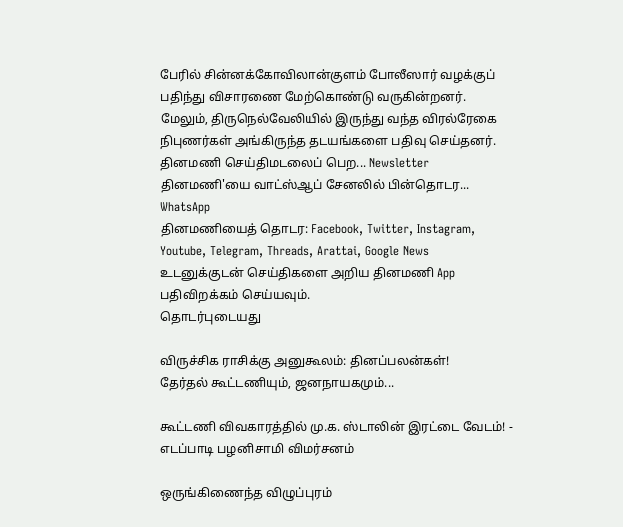பேரில் சின்னக்கோவிலான்குளம் போலீஸார் வழக்குப் பதிந்து விசாரணை மேற்கொண்டு வருகின்றனர்.
மேலும், திருநெல்வேலியில் இருந்து வந்த விரல்ரேகை நிபுணர்கள் அங்கிருந்த தடயங்களை பதிவு செய்தனர்.
தினமணி செய்திமடலைப் பெற... Newsletter
தினமணி'யை வாட்ஸ்ஆப் சேனலில் பின்தொடர... WhatsApp
தினமணியைத் தொடர: Facebook, Twitter, Instagram, Youtube, Telegram, Threads, Arattai, Google News
உடனுக்குடன் செய்திகளை அறிய தினமணி App பதிவிறக்கம் செய்யவும்.
தொடர்புடையது

விருச்சிக ராசிக்கு அனுகூலம்: தினப்பலன்கள்!
தேர்தல் கூட்டணியும், ஜனநாயகமும்...

கூட்டணி விவகாரத்தில் மு.க. ஸ்டாலின் இரட்டை வேடம்! - எடப்பாடி பழனிசாமி விமர்சனம்

ஒருங்கிணைந்த விழுப்புரம்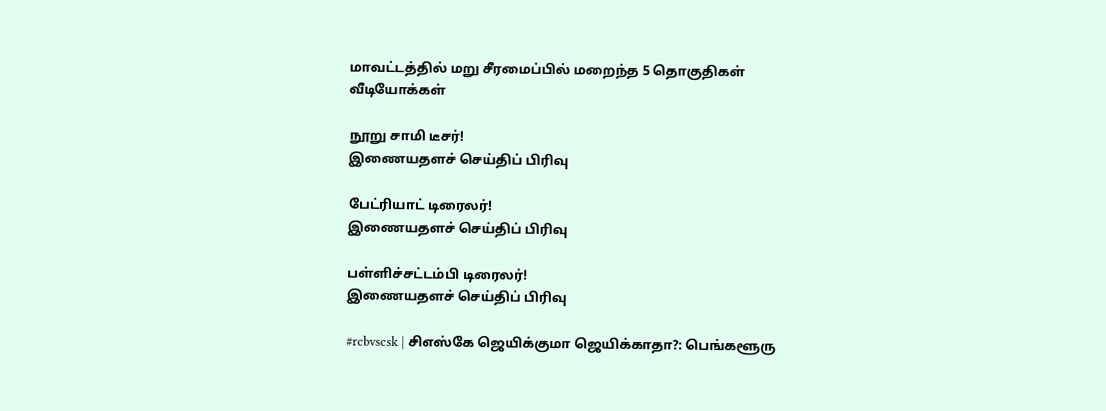மாவட்டத்தில் மறு சீரமைப்பில் மறைந்த 5 தொகுதிகள்
வீடியோக்கள்

நூறு சாமி டீசர்!
இணையதளச் செய்திப் பிரிவு

பேட்ரியாட் டிரைலர்!
இணையதளச் செய்திப் பிரிவு

பள்ளிச்சட்டம்பி டிரைலர்!
இணையதளச் செய்திப் பிரிவு

#rcbvscsk | சிஎஸ்கே ஜெயிக்குமா ஜெயிக்காதா?: பெங்களூரு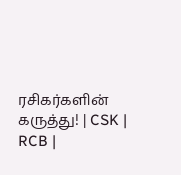ரசிகர்களின் கருத்து! | CSK | RCB |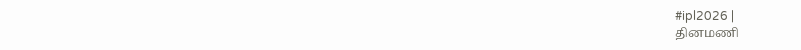#ipl2026 |
தினமணி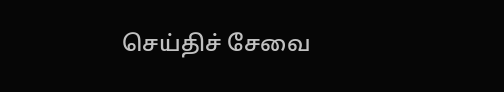செய்திச் சேவை